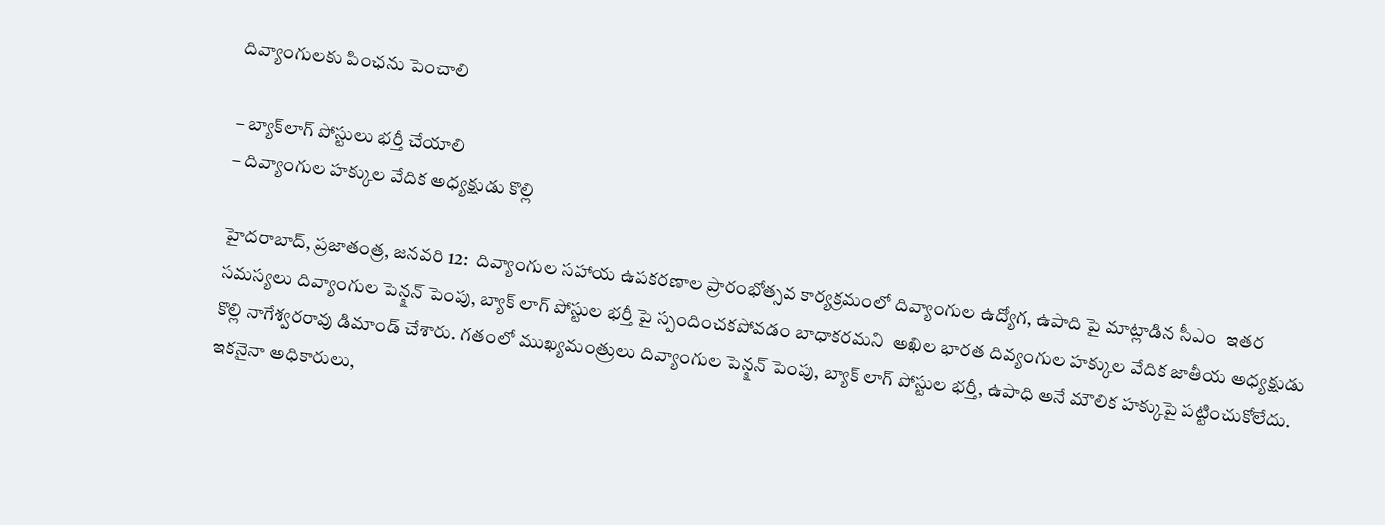దివ్యాంగుల‌కు పింఛ‌ను పెంచాలి

– బ్యాక్‌లాగ్ పోస్టులు భ‌ర్తీ చేయాలి
– దివ్యాంగుల హ‌క్కుల వేదిక అధ్య‌క్షుడు కొల్లి

హైద‌రాబాద్‌, ప్ర‌జాతంత్ర‌, జ‌న‌వ‌రి 12:  దివ్యాంగుల సహాయ ఉపకరణాల ప్రారంభోత్సవ కార్యక్రమంలో దివ్యాంగుల ఉద్యోగ, ఉపాది పై మాట్లాడిన సీఎం  ఇతర సమస్యలు దివ్యాంగుల పెన్క్షన్ పెంపు, బ్యాక్ లాగ్ పోస్టుల భర్తీ పై స్పందించ‌క‌పోవ‌డం బాధాకరమ‌ని  అఖిల భారత దివ్యంగుల హక్కుల వేదిక జాతీయ అధ్యక్షుడు కొల్లి నాగేశ్వరరావు డిమాండ్ చేశారు. గతంలో ముఖ్యమంత్రులు దివ్యాంగుల పెన్క్షన్ పెంపు, బ్యాక్ లాగ్ పోస్టుల భర్తీ, ఉపాధి అనే మౌలిక హక్కుపై ప‌ట్టించుకోలేదు. ఇకనైనా అధికారులు,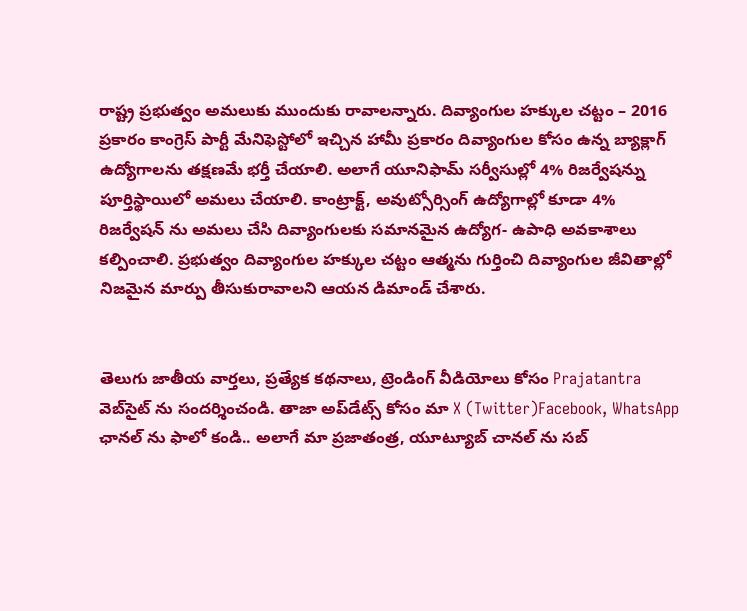రాష్ట్ర ప్రభుత్వం అమలుకు ముందుకు రావాలన్నారు. దివ్యాంగుల హక్కుల చట్టం – 2016 ప్రకారం కాంగ్రెస్ పార్టీ మేనిఫెస్టోలో ఇచ్చిన హామీ ప్రకారం దివ్యాంగుల కోసం ఉన్న బ్యాక్లాగ్ ఉద్యోగాలను తక్షణమే భర్తీ చేయాలి. అలాగే యూనిఫామ్ సర్వీసుల్లో 4% రిజర్వేషన్ను పూర్తిస్థాయిలో అమలు చేయాలి. కాంట్రాక్ట్, అవుట్సోర్సింగ్ ఉద్యోగాల్లో కూడా 4% రిజర్వేషన్ ను అమలు చేసి దివ్యాంగులకు సమానమైన ఉద్యోగ- ఉపాధి అవకాశాలు కల్పించాలి. ప్రభుత్వం దివ్యాంగుల హక్కుల చట్టం ఆత్మను గుర్తించి దివ్యాంగుల జీవితాల్లో నిజమైన మార్పు తీసుకురావాలని ఆయ‌న డిమాండ్ చేశారు.


తెలుగు జాతీయ వార్తలు, ప్రత్యేక కథనాలు, ట్రెండింగ్ వీడియోలు కోసం Prajatantra వెబ్‌సైట్ ను సందర్శించండి. తాజా అప్‌డేట్స్ కోసం మా X (Twitter)Facebook, WhatsApp ఛానల్ ను ఫాలో కండి.. అలాగే మా ప్రజాతంత్ర, యూట్యూబ్ చానల్ ను సబ్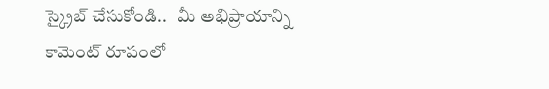స్క్రైబ్ చేసుకోండి..   మీ అభిప్రాయాన్ని కామెంట్ రూపంలో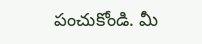పంచుకోండి. మీ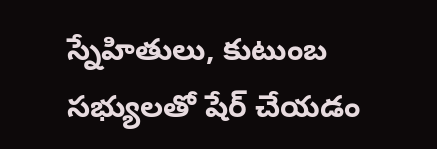స్నేహితులు, కుటుంబ సభ్యులతో షేర్ చేయడం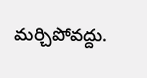మర్చిపోవద్దు.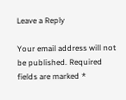Leave a Reply

Your email address will not be published. Required fields are marked *